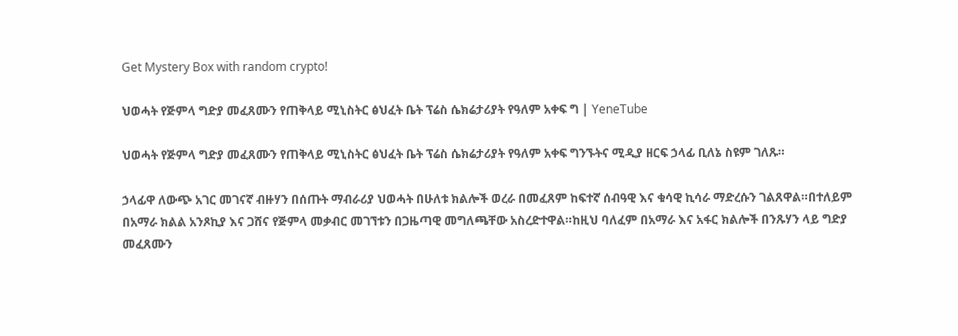Get Mystery Box with random crypto!

ህወሓት የጅምላ ግድያ መፈጸሙን የጠቅላይ ሚኒስትር ፅህፈት ቤት ፕሬስ ሴክሬታሪያት የዓለም አቀፍ ግ | YeneTube

ህወሓት የጅምላ ግድያ መፈጸሙን የጠቅላይ ሚኒስትር ፅህፈት ቤት ፕሬስ ሴክሬታሪያት የዓለም አቀፍ ግንኙትና ሚዲያ ዘርፍ ኃላፊ ቢለኔ ስዩም ገለጹ።

ኃላፊዋ ለውጭ አገር መገናኛ ብዙሃን በሰጡት ማብራሪያ ህወሓት በሁለቱ ክልሎች ወረራ በመፈጸም ከፍተኛ ሰብዓዊ እና ቁሳዊ ኪሳራ ማድረሱን ገልጸዋል።በተለይም በአማራ ክልል አንጾኪያ እና ጋሸና የጅምላ መቃብር መገኘቱን በጋዜጣዊ መግለጫቸው አስረድተዋል።ከዚህ ባለፈም በአማራ እና አፋር ክልሎች በንጹሃን ላይ ግድያ መፈጸሙን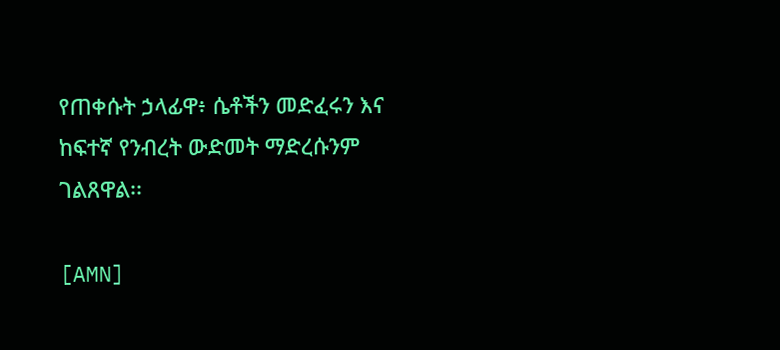የጠቀሱት ኃላፊዋ፥ ሴቶችን መድፈሩን እና ከፍተኛ የንብረት ውድመት ማድረሱንም ገልጸዋል፡፡

[AMN]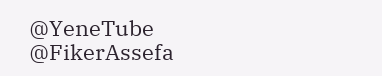@YeneTube @FikerAssefa